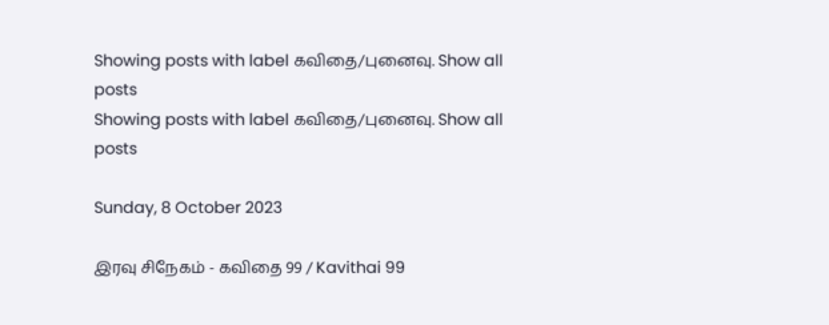Showing posts with label கவிதை/புனைவு. Show all posts
Showing posts with label கவிதை/புனைவு. Show all posts

Sunday, 8 October 2023

இரவு சிநேகம் - கவிதை 99 / Kavithai 99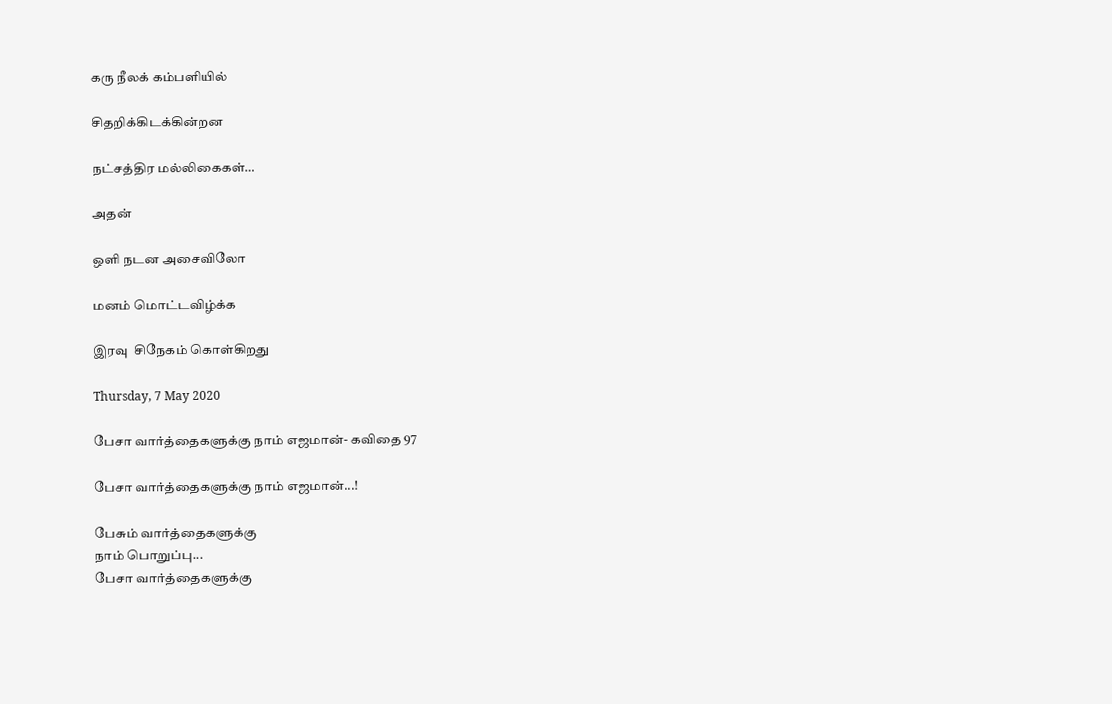கரு நீலக் கம்பளியில்

சிதறிக்கிடக்கின்றன

நட்சத்திர மல்லிகைகள்…

அதன்

ஒளி நடன அசைவிலோ

மனம் மொட்டவிழ்க்க

இரவு  சிநேகம் கொள்கிறது

Thursday, 7 May 2020

பேசா வார்த்தைகளுக்கு நாம் எஜமான்- கவிதை 97

பேசா வார்த்தைகளுக்கு நாம் எஜமான்...!

பேசும் வார்த்தைகளுக்கு
நாம் பொறுப்பு...
பேசா வார்த்தைகளுக்கு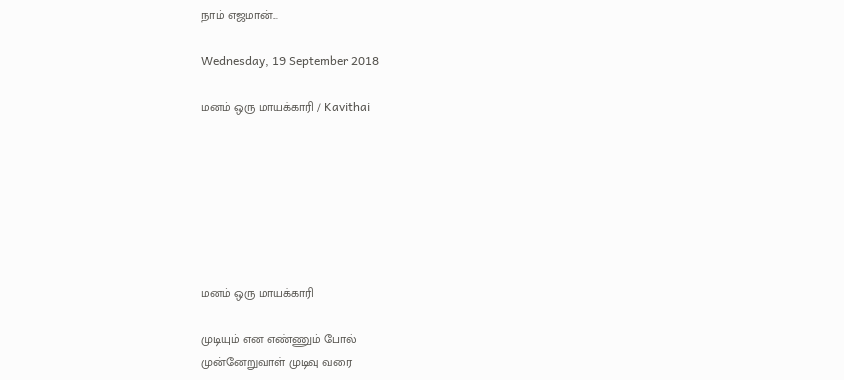நாம் எஜமான்...

Wednesday, 19 September 2018

மனம் ஒரு மாயக்காரி / Kavithai







மனம் ஒரு மாயக்காரி

முடியும் என எண்ணும் போல்
முன்னேறுவாள் முடிவு வரை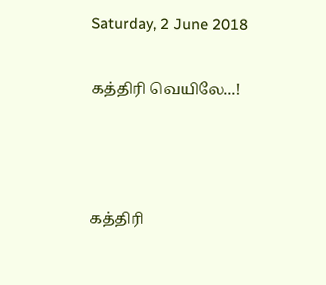Saturday, 2 June 2018

கத்திரி வெயிலே...!



கத்திரி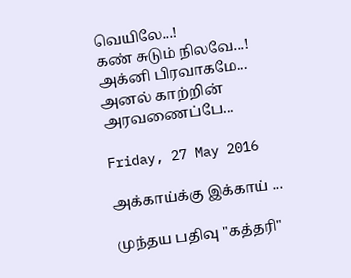வெயிலே...!
கண் சுடும் நிலவே...!
அக்னி பிரவாகமே...
அனல் காற்றின் அரவணைப்பே...

Friday, 27 May 2016

அக்காய்க்கு இக்காய் ...

முந்தய பதிவு "கத்தரி"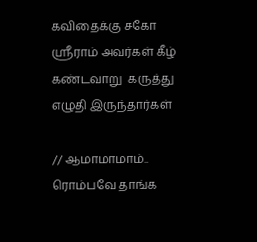கவிதைக்கு சகோ ஶ்ரீராம் அவர்கள் கீழ் கண்டவாறு  கருத்து எழுதி இருந்தார்கள்

// ஆமாமாமாம்.. ரொம்பவே தாங்க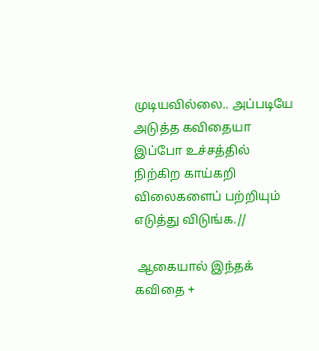முடியவில்லை.. அப்படியே அடுத்த கவிதையா இப்போ உச்சத்தில் நிற்கிற காய்கறி விலைகளைப் பற்றியும் எடுத்து விடுங்க.//

 ஆகையால் இந்தக் கவிதை +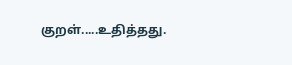குறள்.....உதித்தது.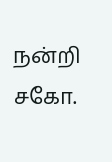நன்றி சகோ.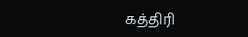கத்திரி